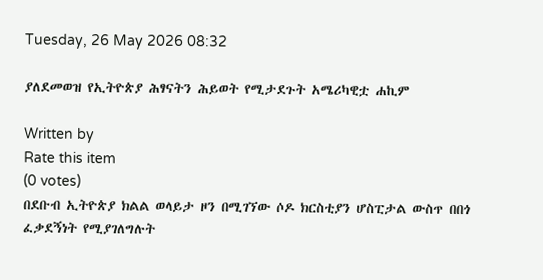Tuesday, 26 May 2026 08:32

ያለደመወዝ የኢትዮጵያ ሕፃናትን ሕይወት የሚታደጉት አሜሪካዊቷ ሐኪም

Written by
Rate this item
(0 votes)
በደቡብ ኢትዮጵያ ክልል ወላይታ ዞን በሚገኘው ሶዶ ክርስቲያን ሆስፒታል ውስጥ በበጎ ፈቃደኝነት የሚያገለግሉት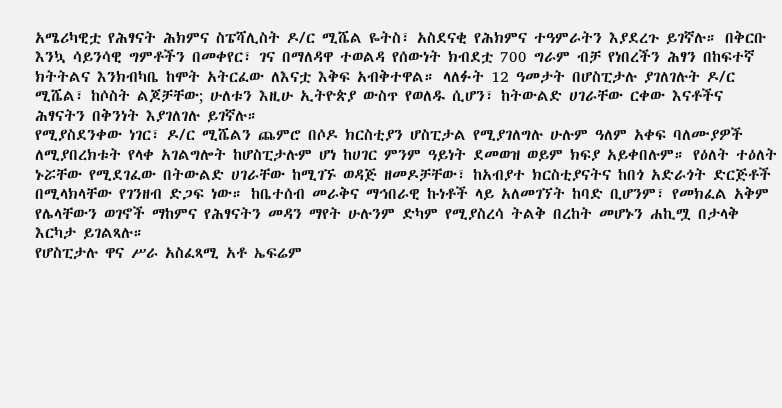አሜሪካዊቷ የሕፃናት ሕክምና ስፔሻሊስት ዶ/ር ሚሼል ዬትስ፣ አስደናቂ የሕክምና ተዓምራትን እያደረጉ ይገኛሉ። በቅርቡ እንኳ ሳይንሳዊ ግምቶችን በመቀየር፣ ገና በማለዳዋ ተወልዳ የሰውነት ክብደቷ 700 ግራም ብቻ የነበረችን ሕፃን በከፍተኛ ክትትልና እንክብካቤ ከሞት አትርፈው ለእናቷ እቅፍ አብቅተዋል። ላለፉት 12 ዓመታት በሆስፒታሉ ያገለገሉት ዶ/ር ሚሼል፣ ከሶስት ልጆቻቸው; ሁለቱን እዚሁ ኢትዮጵያ ውስጥ የወለዱ ሲሆን፣ ከትውልድ ሀገራቸው ርቀው እናቶችና ሕፃናትን በቅንነት እያገለገሉ ይገኛሉ።
የሚያስደንቀው ነገር፣ ዶ/ር ሚሼልን ጨምሮ በሶዶ ክርስቲያን ሆስፒታል የሚያገለግሉ ሁሉም ዓለም አቀፍ ባለሙያዎች ለሚያበረክቱት የላቀ አገልግሎት ከሆስፒታሉም ሆነ ከሀገር ምንም ዓይነት ደመወዝ ወይም ክፍያ አይቀበሉም። የዕለት ተዕለት ኑሯቸው የሚደገፈው በትውልድ ሀገራቸው ከሚገኙ ወዳጅ ዘመዶቻቸው፣ ከአብያተ ክርስቲያናትና ከበጎ አድራጎት ድርጅቶች በሚላክላቸው የገንዘብ ድጋፍ ነው። ከቤተሰብ መራቅና ማኅበራዊ ኩነቶች ላይ አለመገኘት ከባድ ቢሆንም፣ የመክፈል አቅም የሌላቸውን ወገኖች ማከምና የሕፃናትን መዳን ማየት ሁሉንም ድካም የሚያስረሳ ትልቅ በረከት መሆኑን ሐኪሟ በታላቅ እርካታ ይገልጻሉ።
የሆስፒታሉ ዋና ሥራ አስፈጻሚ አቶ ኤፍሬም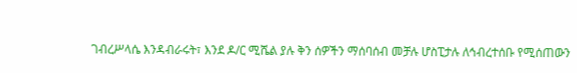ገብረሥላሴ እንዳብራሩት፣ እንደ ዶ/ር ሚሼል ያሉ ቅን ሰዎችን ማሰባሰብ መቻሉ ሆስፒታሉ ለኅብረተሰቡ የሚሰጠውን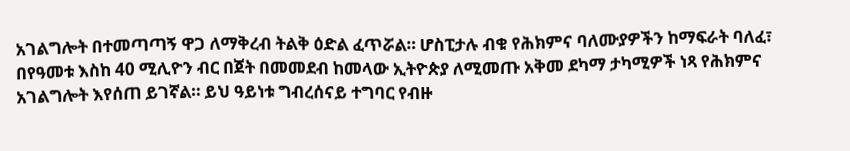አገልግሎት በተመጣጣኝ ዋጋ ለማቅረብ ትልቅ ዕድል ፈጥሯል። ሆስፒታሉ ብቁ የሕክምና ባለሙያዎችን ከማፍራት ባለፈ፣ በየዓመቱ እስከ 40 ሚሊዮን ብር በጀት በመመደብ ከመላው ኢትዮጵያ ለሚመጡ አቅመ ደካማ ታካሚዎች ነጻ የሕክምና አገልግሎት እየሰጠ ይገኛል። ይህ ዓይነቱ ግብረሰናይ ተግባር የብዙ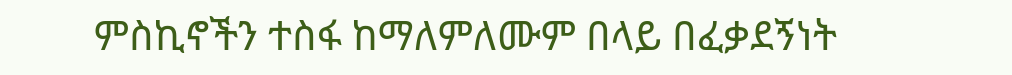ምስኪኖችን ተስፋ ከማለምለሙም በላይ በፈቃደኝነት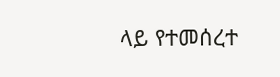ላይ የተመሰረተ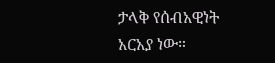ታላቅ የሰብአዊነት አርአያ ነው።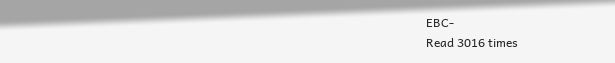EBC-
Read 3016 times